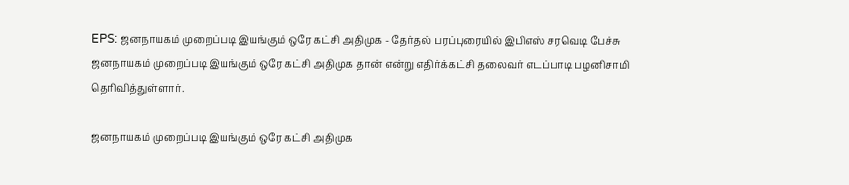EPS: ஜனநாயகம் முறைப்படி இயங்கும் ஒரே கட்சி அதிமுக - தேர்தல் பரப்புரையில் இபிஎஸ் சரவெடி பேச்சு
ஜனநாயகம் முறைப்படி இயங்கும் ஒரே கட்சி அதிமுக தான் என்று எதிர்க்கட்சி தலைவர் எடப்பாடி பழனிசாமி தெரிவித்துள்ளார்.

ஜனநாயகம் முறைப்படி இயங்கும் ஒரே கட்சி அதிமுக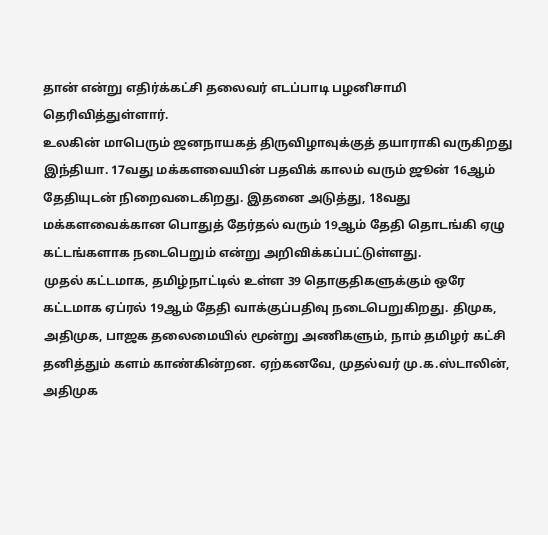தான் என்று எதிர்க்கட்சி தலைவர் எடப்பாடி பழனிசாமி தெரிவித்துள்ளார்.
உலகின் மாபெரும் ஜனநாயகத் திருவிழாவுக்குத் தயாராகி வருகிறது இந்தியா. 17வது மக்களவையின் பதவிக் காலம் வரும் ஜூன் 16ஆம் தேதியுடன் நிறைவடைகிறது. இதனை அடுத்து, 18வது மக்களவைக்கான பொதுத் தேர்தல் வரும் 19ஆம் தேதி தொடங்கி ஏழு கட்டங்களாக நடைபெறும் என்று அறிவிக்கப்பட்டுள்ளது.
முதல் கட்டமாக, தமிழ்நாட்டில் உள்ள 39 தொகுதிகளுக்கும் ஒரே கட்டமாக ஏப்ரல் 19ஆம் தேதி வாக்குப்பதிவு நடைபெறுகிறது. திமுக, அதிமுக, பாஜக தலைமையில் மூன்று அணிகளும், நாம் தமிழர் கட்சி தனித்தும் களம் காண்கின்றன. ஏற்கனவே, முதல்வர் மு.க.ஸ்டாலின், அதிமுக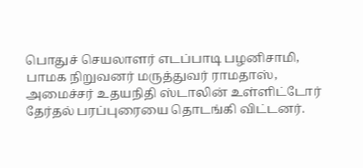பொதுச் செயலாளர் எடப்பாடி பழனிசாமி, பாமக நிறுவனர் மருத்துவர் ராமதாஸ், அமைச்சர் உதயநிதி ஸ்டாலின் உள்ளிட்டோர் தேர்தல் பரப்புரையை தொடங்கி விட்டனர்.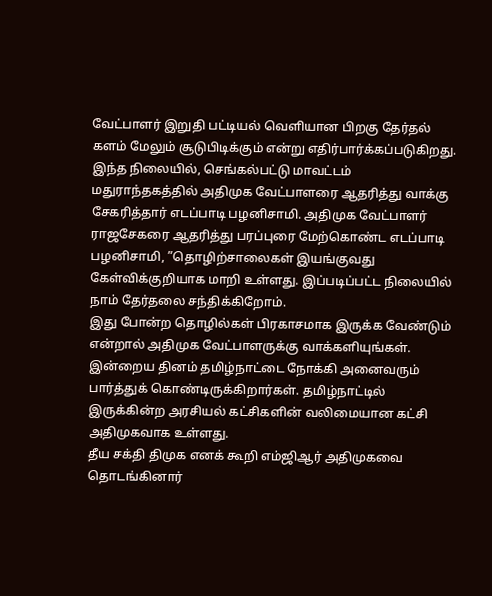வேட்பாளர் இறுதி பட்டியல் வெளியான பிறகு தேர்தல் களம் மேலும் சூடுபிடிக்கும் என்று எதிர்பார்க்கப்படுகிறது.
இந்த நிலையில், செங்கல்பட்டு மாவட்டம் மதுராந்தகத்தில் அதிமுக வேட்பாளரை ஆதரித்து வாக்கு சேகரித்தார் எடப்பாடி பழனிசாமி. அதிமுக வேட்பாளர் ராஜசேகரை ஆதரித்து பரப்புரை மேற்கொண்ட எடப்பாடி பழனிசாமி, ”தொழிற்சாலைகள் இயங்குவது கேள்விக்குறியாக மாறி உள்ளது. இப்படிப்பட்ட நிலையில் நாம் தேர்தலை சந்திக்கிறோம்.
இது போன்ற தொழில்கள் பிரகாசமாக இருக்க வேண்டும் என்றால் அதிமுக வேட்பாளருக்கு வாக்களியுங்கள். இன்றைய தினம் தமிழ்நாட்டை நோக்கி அனைவரும் பார்த்துக் கொண்டிருக்கிறார்கள். தமிழ்நாட்டில் இருக்கின்ற அரசியல் கட்சிகளின் வலிமையான கட்சி அதிமுகவாக உள்ளது.
தீய சக்தி திமுக எனக் கூறி எம்ஜிஆர் அதிமுகவை தொடங்கினார்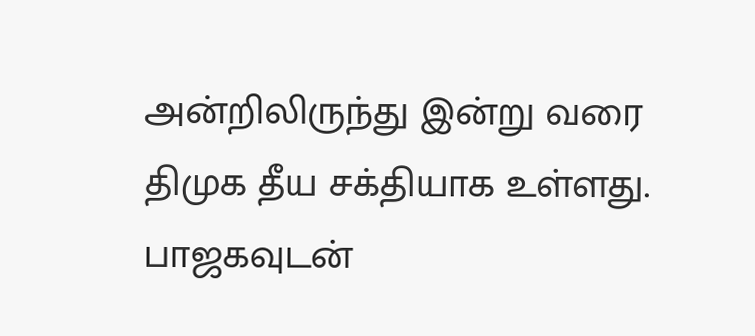அன்றிலிருந்து இன்று வரை திமுக தீய சக்தியாக உள்ளது. பாஜகவுடன்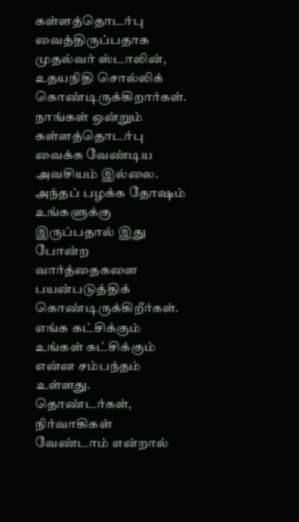கள்ளத்தொடர்பு வைத்திருப்பதாக முதல்வர் ஸ்டாலின், உதயநிதி சொல்லிக் கொண்டிருக்கிறார்கள். நாங்கள் ஒன்றும் கள்ளத்தொடர்பு வைக்க வேண்டிய அவசியம் இல்லை. அந்தப் பழக்க தோஷம் உங்களுக்கு இருப்பதால் இது போன்ற வார்த்தைகளை பயன்படுத்திக் கொண்டிருக்கிறீர்கள்.
எங்க கட்சிக்கும் உங்கள் கட்சிக்கும் என்ன சம்பந்தம் உள்ளது. தொண்டர்கள், நிர்வாகிகள் வேண்டாம் என்றால்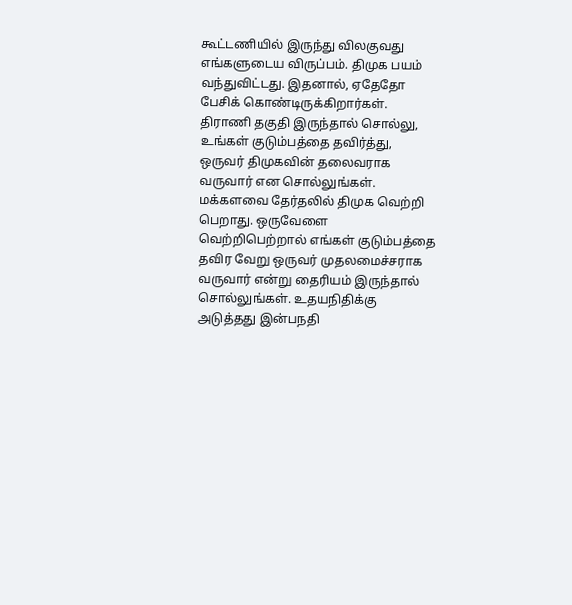கூட்டணியில் இருந்து விலகுவது எங்களுடைய விருப்பம். திமுக பயம் வந்துவிட்டது. இதனால், ஏதேதோ பேசிக் கொண்டிருக்கிறார்கள். திராணி தகுதி இருந்தால் சொல்லு, உங்கள் குடும்பத்தை தவிர்த்து, ஒருவர் திமுகவின் தலைவராக வருவார் என சொல்லுங்கள்.
மக்களவை தேர்தலில் திமுக வெற்றி பெறாது. ஒருவேளை வெற்றிபெற்றால் எங்கள் குடும்பத்தை தவிர வேறு ஒருவர் முதலமைச்சராக வருவார் என்று தைரியம் இருந்தால் சொல்லுங்கள். உதயநிதிக்கு அடுத்தது இன்பநதி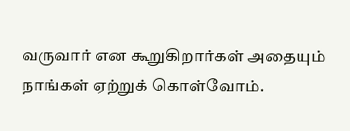வருவார் என கூறுகிறார்கள் அதையும் நாங்கள் ஏற்றுக் கொள்வோம்.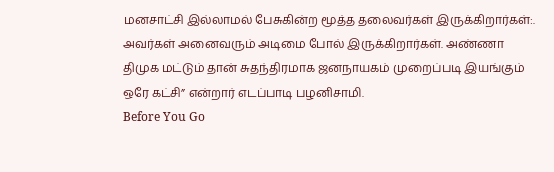மனசாட்சி இல்லாமல் பேசுகின்ற மூத்த தலைவர்கள் இருக்கிறார்கள்:. அவர்கள் அனைவரும் அடிமை போல் இருக்கிறார்கள். அண்ணா திமுக மட்டும் தான் சுதந்திரமாக ஜனநாயகம் முறைப்படி இயங்கும் ஒரே கட்சி” என்றார் எடப்பாடி பழனிசாமி.
Before You Go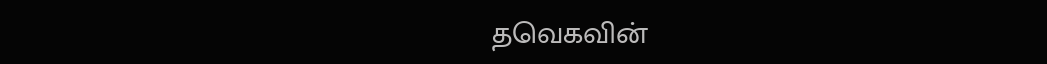தவெகவின்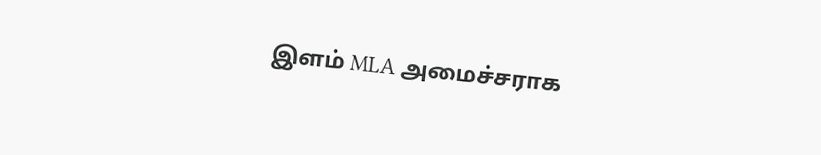இளம் MLA அமைச்சராக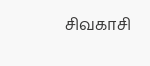சிவகாசி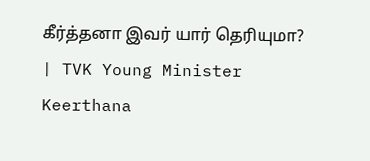கீர்த்தனா இவர் யார் தெரியுமா? | TVK Young Minister Keerthana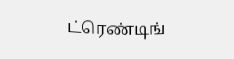ட்ரெண்டிங்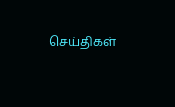செய்திகள்